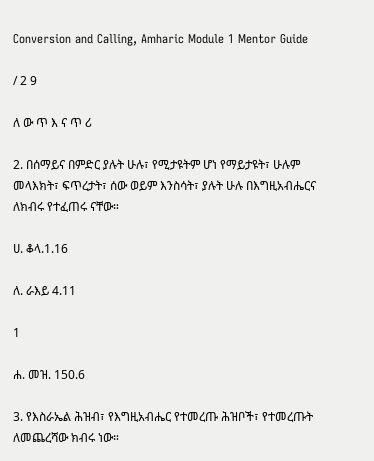Conversion and Calling, Amharic Module 1 Mentor Guide

/ 2 9

ለ ው ጥ እ ና ጥ ሪ

2. በሰማይና በምድር ያሉት ሁሉ፣ የሚታዩትም ሆነ የማይታዩት፣ ሁሉም መላእክት፣ ፍጥረታት፣ ሰው ወይም እንስሳት፣ ያሉት ሁሉ በእግዚአብሔርና ለክብሩ የተፈጠሩ ናቸው።

ሀ. ቆላ.1.16

ለ. ራእይ 4.11

1

ሐ. መዝ. 150.6

3. የእስራኤል ሕዝብ፣ የእግዚአብሔር የተመረጡ ሕዝቦች፣ የተመረጡት ለመጨረሻው ክብሩ ነው።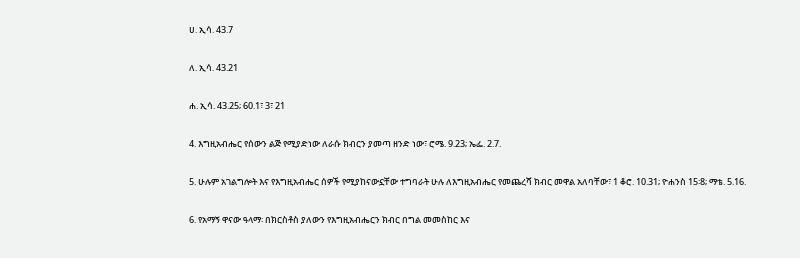ሀ. ኢሳ. 43.7

ለ. ኢሳ. 43.21

ሐ. ኢሳ. 43.25; 60.1፣ 3፣ 21

4. እግዚአብሔር የሰውን ልጅ የሚያድነው ለራሱ ክብርን ያመጣ ዘንድ ነው፣ ሮሜ. 9.23; ኤፌ. 2.7.

5. ሁሉም አገልግሎት እና የእግዚአብሔር ሰዎች የሚያከናውኗቸው ተግባራት ሁሉ ለእግዚአብሔር የመጨረሻ ክብር መዋል አለባቸው፣ 1 ቆሮ. 10.31; ዮሐንስ 15፡8; ማቴ. 5.16.

6. የአማኝ ዋናው ዓላማ፡ በክርስቶስ ያለውን የእግዚአብሔርን ክብር በግል መመስከር እና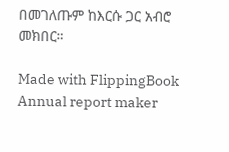በመገለጡም ከእርሱ ጋር አብሮ መክበር።

Made with FlippingBook Annual report maker